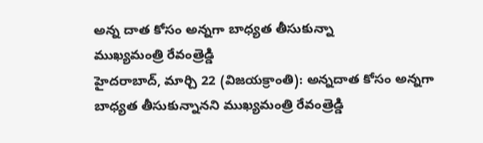అన్న దాత కోసం అన్నగా బాధ్యత తీసుకున్నా
ముఖ్యమంత్రి రేవంత్రెడ్డి
హైదరాబాద్, మార్చి 22 (విజయక్రాంతి): అన్నదాత కోసం అన్నగా బాధ్యత తీసుకున్నానని ముఖ్యమంత్రి రేవంత్రెడ్డి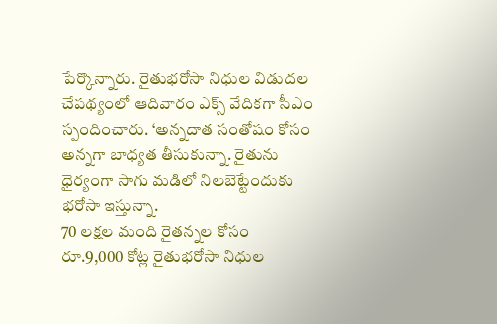పేర్కొన్నారు. రైతుభరోసా నిధుల విడుదల చేపథ్యంలో ఆదివారం ఎక్స్ వేదికగా సీఎం స్పందించారు. ‘అన్నదాత సంతోషం కోసం అన్నగా బాధ్యత తీసుకున్నా. రైతును ధైర్యంగా సాగు మడిలో నిలబెట్టేందుకు భరోసా ఇస్తున్నా.
70 లక్షల మంది రైతన్నల కోసం రూ.9,000 కోట్ల రైతుభరోసా నిధుల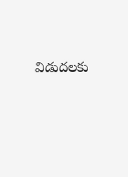విడుదలకు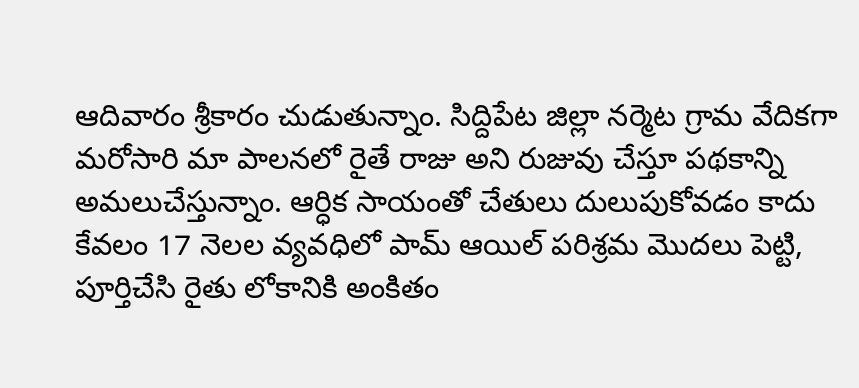ఆదివారం శ్రీకారం చుడుతున్నాం. సిద్దిపేట జిల్లా నర్మెట గ్రామ వేదికగా మరోసారి మా పాలనలో రైతే రాజు అని రుజువు చేస్తూ పథకాన్ని అమలుచేస్తున్నాం. ఆర్ధిక సాయంతో చేతులు దులుపుకోవడం కాదు కేవలం 17 నెలల వ్యవధిలో పామ్ ఆయిల్ పరిశ్రమ మొదలు పెట్టి, పూర్తిచేసి రైతు లోకానికి అంకితం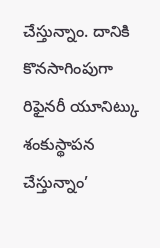చేస్తున్నాం. దానికి కొనసాగింపుగా రిఫైనరీ యూనిట్కు శంకుస్థాపన చేస్తున్నాం’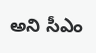అని సీఎం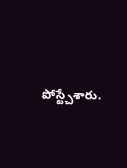పోస్ట్చేశారు.